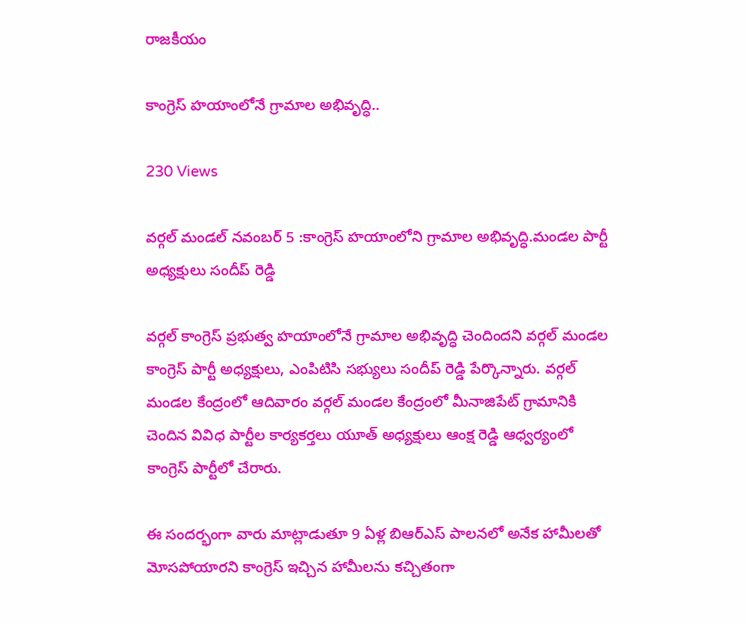రాజకీయం

కాంగ్రెస్ హయాంలోనే గ్రామాల అభివృద్ధి..

230 Views

వర్గల్ మండల్ నవంబర్ 5 :కాంగ్రెస్ హయాంలోని గ్రామాల అభివృద్ధి.మండల పార్టీ అధ్యక్షులు సందీప్ రెడ్డి

వర్గల్ కాంగ్రెస్ ప్రభుత్వ హయాంలోనే గ్రామాల అభివృద్ధి చెందిందని వర్గల్ మండల కాంగ్రెస్ పార్టీ అధ్యక్షులు, ఎంపిటిసి సభ్యులు సందీప్ రెడ్డి పేర్కొన్నారు. వర్గల్ మండల కేంద్రంలో ఆదివారం వర్గల్ మండల కేంద్రంలో మీనాజిపేట్ గ్రామానికి చెందిన వివిధ పార్టీల కార్యకర్తలు యూత్ అధ్యక్షులు ఆంక్ష రెడ్డి ఆధ్వర్యంలో కాంగ్రెస్ పార్టీలో చేరారు.

ఈ సందర్భంగా వారు మాట్లాడుతూ 9 ఏళ్ల బిఆర్ఎస్ పాలనలో అనేక హామీలతో మోసపోయారని కాంగ్రెస్ ఇచ్చిన హామీలను కచ్చితంగా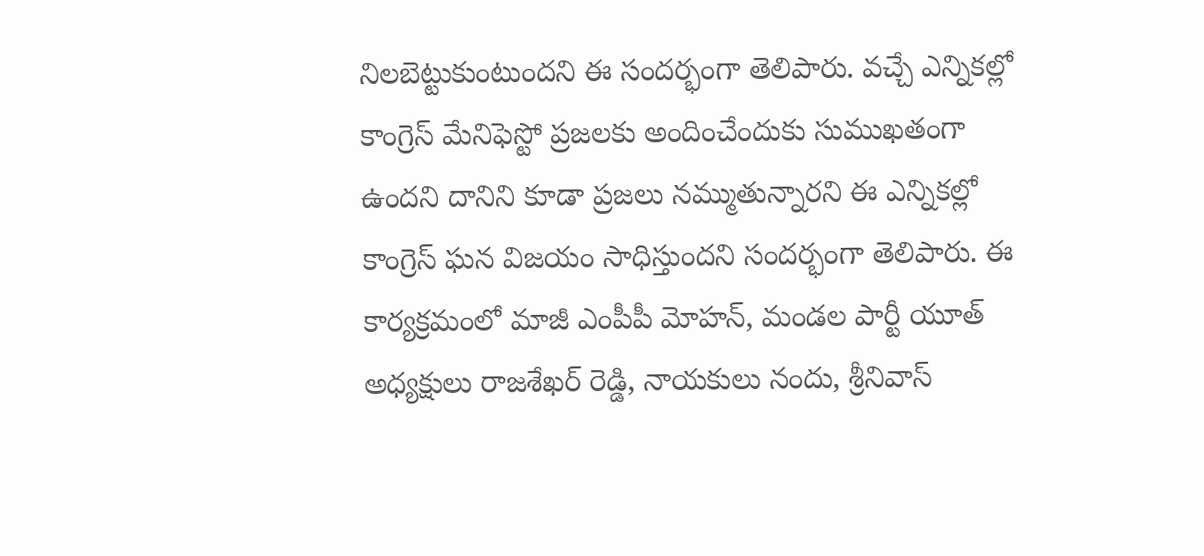నిలబెట్టుకుంటుందని ఈ సందర్భంగా తెలిపారు. వచ్చే ఎన్నికల్లో కాంగ్రెస్ మేనిఫెస్టో ప్రజలకు అందించేందుకు సుముఖతంగా ఉందని దానిని కూడా ప్రజలు నమ్ముతున్నారని ఈ ఎన్నికల్లో కాంగ్రెస్ ఘన విజయం సాధిస్తుందని సందర్భంగా తెలిపారు. ఈ కార్యక్రమంలో మాజీ ఎంపీపీ మోహన్, మండల పార్టీ యూత్ అధ్యక్షులు రాజశేఖర్ రెడ్డి, నాయకులు నందు, శ్రీనివాస్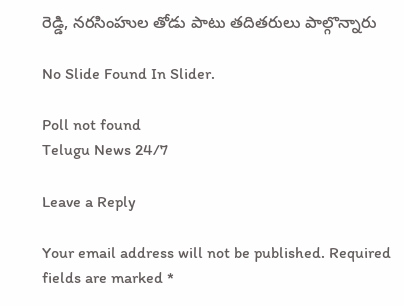రెడ్డి, నరసింహుల తోడు పాటు తదితరులు పాల్గొన్నారు

No Slide Found In Slider.

Poll not found
Telugu News 24/7

Leave a Reply

Your email address will not be published. Required fields are marked *